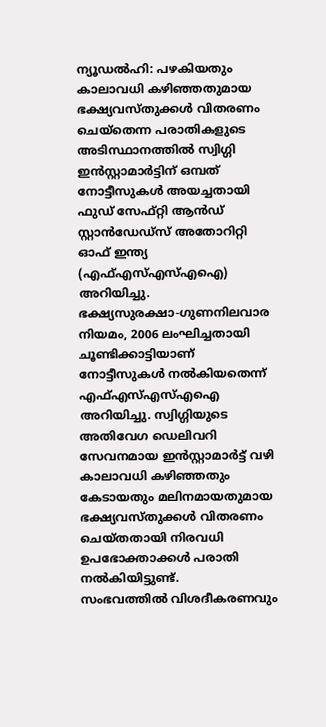ന്യൂഡൽഹി: പഴകിയതും കാലാവധി കഴിഞ്ഞതുമായ ഭക്ഷ്യവസ്തുക്കൾ വിതരണം ചെയ്തെന്ന പരാതികളുടെ അടിസ്ഥാനത്തിൽ സ്വിഗ്ഗി ഇൻസ്റ്റാമാർട്ടിന് ഒമ്പത് നോട്ടീസുകൾ അയച്ചതായി ഫുഡ് സേഫ്റ്റി ആൻഡ് സ്റ്റാൻഡേഡ്സ് അതോറിറ്റി ഓഫ് ഇന്ത്യ (എഫ്എസ്എസ്എഐ) അറിയിച്ചു.
ഭക്ഷ്യസുരക്ഷാ-ഗുണനിലവാര നിയമം, 2006 ലംഘിച്ചതായി ചൂണ്ടിക്കാട്ടിയാണ് നോട്ടീസുകൾ നൽകിയതെന്ന് എഫ്എസ്എസ്എഐ അറിയിച്ചു. സ്വിഗ്ഗിയുടെ അതിവേഗ ഡെലിവറി സേവനമായ ഇൻസ്റ്റാമാർട്ട് വഴി കാലാവധി കഴിഞ്ഞതും കേടായതും മലിനമായതുമായ ഭക്ഷ്യവസ്തുക്കൾ വിതരണം ചെയ്തതായി നിരവധി ഉപഭോക്താക്കൾ പരാതി നൽകിയിട്ടുണ്ട്.
സംഭവത്തിൽ വിശദീകരണവും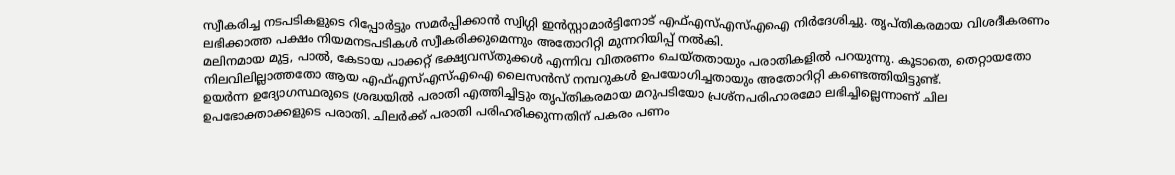സ്വീകരിച്ച നടപടികളുടെ റിപ്പോർട്ടും സമർപ്പിക്കാൻ സ്വിഗ്ഗി ഇൻസ്റ്റാമാർട്ടിനോട് എഫ്എസ്എസ്എഐ നിർദേശിച്ചു. തൃപ്തികരമായ വിശദീകരണം ലഭിക്കാത്ത പക്ഷം നിയമനടപടികൾ സ്വീകരിക്കുമെന്നും അതോറിറ്റി മുന്നറിയിപ്പ് നൽകി.
മലിനമായ മുട്ട, പാൽ, കേടായ പാക്കറ്റ് ഭക്ഷ്യവസ്തുക്കൾ എന്നിവ വിതരണം ചെയ്തതായും പരാതികളിൽ പറയുന്നു. കൂടാതെ, തെറ്റായതോ നിലവിലില്ലാത്തതോ ആയ എഫ്എസ്എസ്എഐ ലൈസൻസ് നമ്പറുകൾ ഉപയോഗിച്ചതായും അതോറിറ്റി കണ്ടെത്തിയിട്ടുണ്ട്.
ഉയർന്ന ഉദ്യോഗസ്ഥരുടെ ശ്രദ്ധയിൽ പരാതി എത്തിച്ചിട്ടും തൃപ്തികരമായ മറുപടിയോ പ്രശ്നപരിഹാരമോ ലഭിച്ചില്ലെന്നാണ് ചില ഉപഭോക്താക്കളുടെ പരാതി. ചിലർക്ക് പരാതി പരിഹരിക്കുന്നതിന് പകരം പണം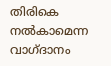തിരികെ നൽകാമെന്ന വാഗ്ദാനം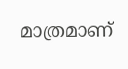മാത്രമാണ്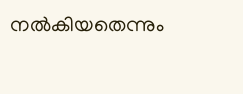നൽകിയതെന്നും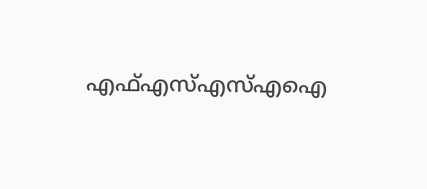എഫ്എസ്എസ്എഐ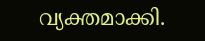വ്യക്തമാക്കി.